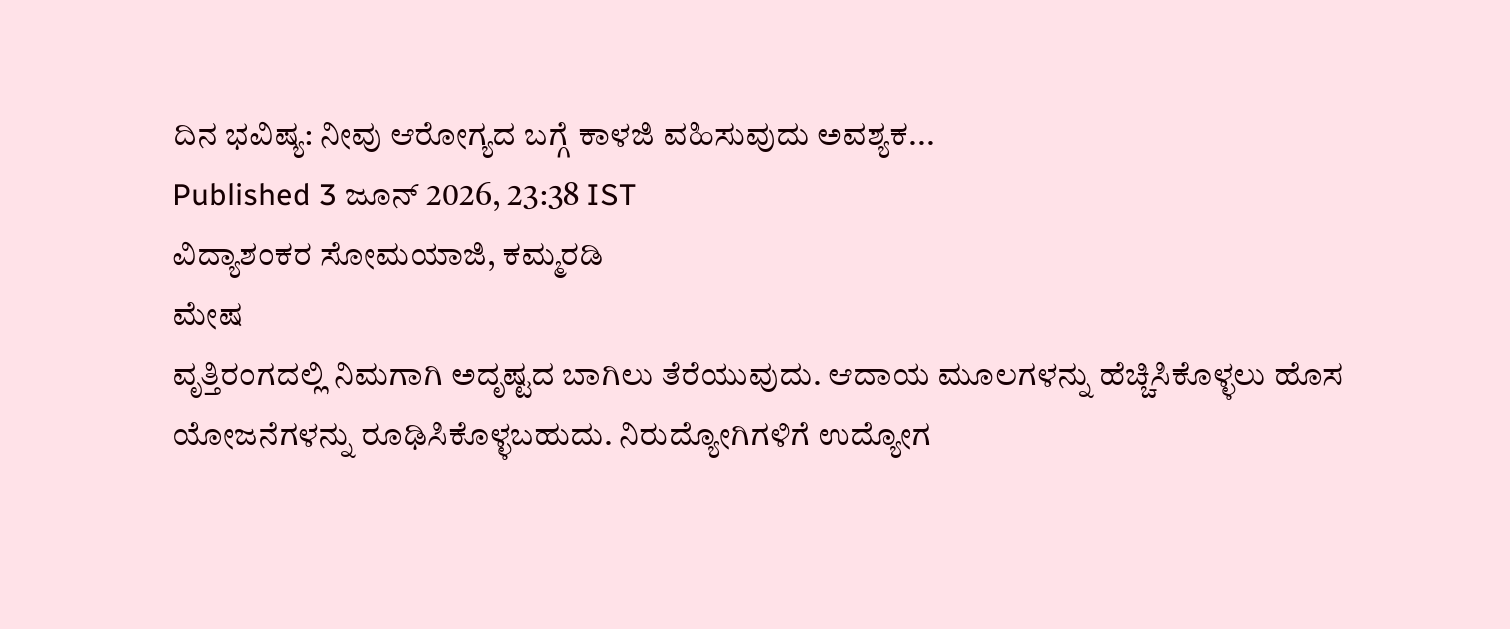ದಿನ ಭವಿಷ್ಯ: ನೀವು ಆರೋಗ್ಯದ ಬಗ್ಗೆ ಕಾಳಜಿ ವಹಿಸುವುದು ಅವಶ್ಯಕ...
Published 3 ಜೂನ್ 2026, 23:38 IST
ವಿದ್ಯಾಶಂಕರ ಸೋಮಯಾಜಿ, ಕಮ್ಮರಡಿ
ಮೇಷ
ವೃತ್ತಿರಂಗದಲ್ಲಿ ನಿಮಗಾಗಿ ಅದೃಷ್ಟದ ಬಾಗಿಲು ತೆರೆಯುವುದು. ಆದಾಯ ಮೂಲಗಳನ್ನು ಹೆಚ್ಚಿಸಿಕೊಳ್ಳಲು ಹೊಸ ಯೋಜನೆಗಳನ್ನು ರೂಢಿಸಿಕೊಳ್ಳಬಹುದು. ನಿರುದ್ಯೋಗಿಗಳಿಗೆ ಉದ್ಯೋಗ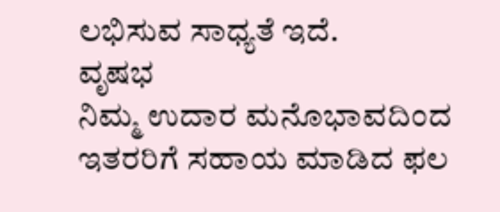ಲಭಿಸುವ ಸಾಧ್ಯತೆ ಇದೆ.
ವೃಷಭ
ನಿಮ್ಮ ಉದಾರ ಮನೊಭಾವದಿಂದ ಇತರರಿಗೆ ಸಹಾಯ ಮಾಡಿದ ಫಲ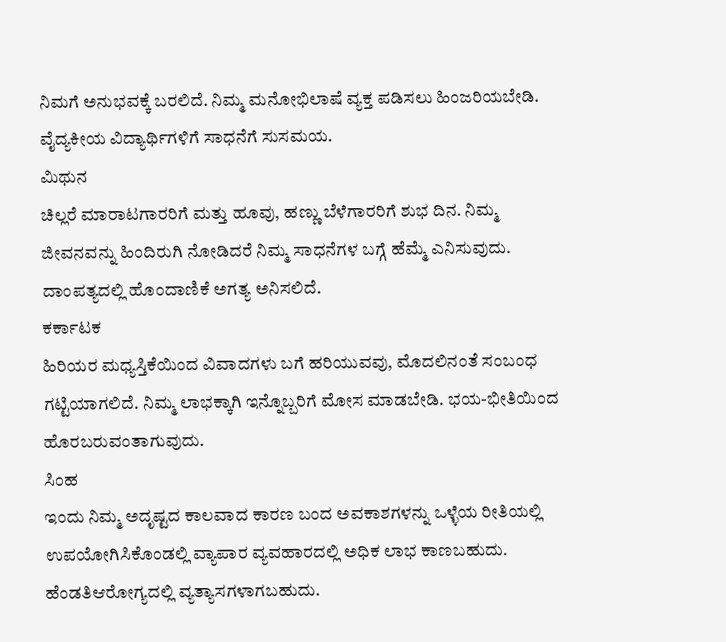ನಿಮಗೆ ಅನುಭವಕ್ಕೆ ಬರಲಿದೆ. ನಿಮ್ಮ ಮನೋಭಿಲಾಷೆ ವ್ಯಕ್ತ ಪಡಿಸಲು ಹಿಂಜರಿಯಬೇಡಿ. ವೈದ್ಯಕೀಯ ವಿದ್ಯಾರ್ಥಿಗಳಿಗೆ ಸಾಧನೆಗೆ ಸುಸಮಯ.
ಮಿಥುನ
ಚಿಲ್ಲರೆ ಮಾರಾಟಗಾರರಿಗೆ ಮತ್ತು ಹೂವು, ಹಣ್ಣು ಬೆಳೆಗಾರರಿಗೆ ಶುಭ ದಿನ. ನಿಮ್ಮ ಜೀವನವನ್ನು ಹಿಂದಿರುಗಿ ನೋಡಿದರೆ ನಿಮ್ಮ ಸಾಧನೆಗಳ ಬಗ್ಗೆ ಹೆಮ್ಮೆ ಎನಿಸುವುದು. ದಾಂಪತ್ಯದಲ್ಲಿ ಹೊಂದಾಣಿಕೆ ಅಗತ್ಯ ಅನಿಸಲಿದೆ.
ಕರ್ಕಾಟಕ
ಹಿರಿಯರ ಮಧ್ಯಸ್ತಿಕೆಯಿಂದ ವಿವಾದಗಳು ಬಗೆ ಹರಿಯುವವು, ಮೊದಲಿನಂತೆ ಸಂಬಂಧ ಗಟ್ಟಿಯಾಗಲಿದೆ. ನಿಮ್ಮ ಲಾಭಕ್ಕಾಗಿ ಇನ್ನೊಬ್ಬರಿಗೆ ಮೋಸ ಮಾಡಬೇಡಿ. ಭಯ-ಭೀತಿಯಿಂದ ಹೊರಬರುವಂತಾಗುವುದು.
ಸಿಂಹ
ಇಂದು ನಿಮ್ಮ ಅದೃಷ್ಟದ ಕಾಲವಾದ ಕಾರಣ ಬಂದ ಅವಕಾಶಗಳನ್ನು ಒಳ್ಳೆಯ ರೀತಿಯಲ್ಲಿ ಉಪಯೋಗಿಸಿಕೊಂಡಲ್ಲಿ ವ್ಯಾಪಾರ ವ್ಯವಹಾರದಲ್ಲಿ ಅಧಿಕ ಲಾಭ ಕಾಣಬಹುದು. ಹೆಂಡತಿಆರೋಗ್ಯದಲ್ಲಿ ವ್ಯತ್ಯಾಸಗಳಾಗಬಹುದು.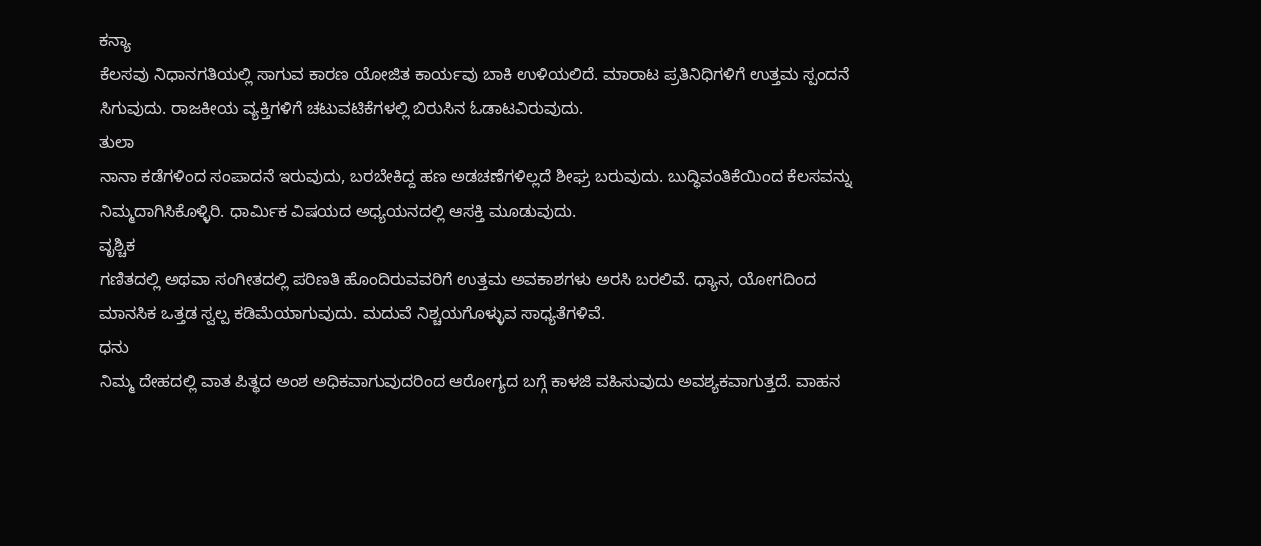ಕನ್ಯಾ
ಕೆಲಸವು ನಿಧಾನಗತಿಯಲ್ಲಿ ಸಾಗುವ ಕಾರಣ ಯೋಜಿತ ಕಾರ್ಯವು ಬಾಕಿ ಉಳಿಯಲಿದೆ. ಮಾರಾಟ ಪ್ರತಿನಿಧಿಗಳಿಗೆ ಉತ್ತಮ ಸ್ಪಂದನೆ ಸಿಗುವುದು. ರಾಜಕೀಯ ವ್ಯಕ್ತಿಗಳಿಗೆ ಚಟುವಟಿಕೆಗಳಲ್ಲಿ ಬಿರುಸಿನ ಓಡಾಟವಿರುವುದು.
ತುಲಾ
ನಾನಾ ಕಡೆಗಳಿಂದ ಸಂಪಾದನೆ ಇರುವುದು, ಬರಬೇಕಿದ್ದ ಹಣ ಅಡಚಣೆಗಳಿಲ್ಲದೆ ಶೀಘ್ರ ಬರುವುದು. ಬುದ್ಧಿವಂತಿಕೆಯಿಂದ ಕೆಲಸವನ್ನು ನಿಮ್ಮದಾಗಿಸಿಕೊಳ್ಳಿರಿ. ಧಾರ್ಮಿಕ ವಿಷಯದ ಅಧ್ಯಯನದಲ್ಲಿ ಆಸಕ್ತಿ ಮೂಡುವುದು.
ವೃಶ್ಚಿಕ
ಗಣಿತದಲ್ಲಿ ಅಥವಾ ಸಂಗೀತದಲ್ಲಿ ಪರಿಣತಿ ಹೊಂದಿರುವವರಿಗೆ ಉತ್ತಮ ಅವಕಾಶಗಳು ಅರಸಿ ಬರಲಿವೆ. ಧ್ಯಾನ, ಯೋಗದಿಂದ ಮಾನಸಿಕ ಒತ್ತಡ ಸ್ವಲ್ಪ ಕಡಿಮೆಯಾಗುವುದು. ಮದುವೆ ನಿಶ್ಚಯಗೊಳ್ಳುವ ಸಾಧ್ಯತೆಗಳಿವೆ.
ಧನು
ನಿಮ್ಮ ದೇಹದಲ್ಲಿ ವಾತ ಪಿತ್ಥದ ಅಂಶ ಅಧಿಕವಾಗುವುದರಿಂದ ಆರೋಗ್ಯದ ಬಗ್ಗೆ ಕಾಳಜಿ ವಹಿಸುವುದು ಅವಶ್ಯಕವಾಗುತ್ತದೆ. ವಾಹನ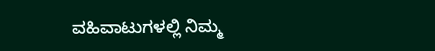ವಹಿವಾಟುಗಳಲ್ಲಿ ನಿಮ್ಮ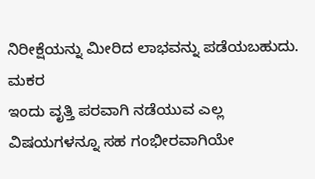ನಿರೀಕ್ಷೆಯನ್ನು ಮೀರಿದ ಲಾಭವನ್ನು ಪಡೆಯಬಹುದು.
ಮಕರ
ಇಂದು ವೃತ್ತಿ ಪರವಾಗಿ ನಡೆಯುವ ಎಲ್ಲ ವಿಷಯಗಳನ್ನೂ ಸಹ ಗಂಭೀರವಾಗಿಯೇ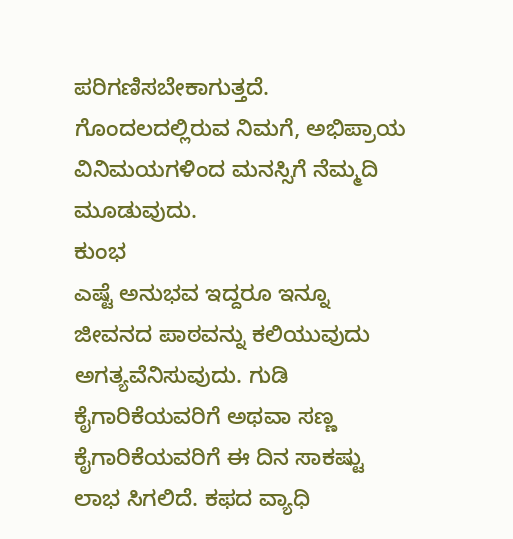ಪರಿಗಣಿಸಬೇಕಾಗುತ್ತದೆ. ಗೊಂದಲದಲ್ಲಿರುವ ನಿಮಗೆ, ಅಭಿಪ್ರಾಯ ವಿನಿಮಯಗಳಿಂದ ಮನಸ್ಸಿಗೆ ನೆಮ್ಮದಿ ಮೂಡುವುದು.
ಕುಂಭ
ಎಷ್ಟೆ ಅನುಭವ ಇದ್ದರೂ ಇನ್ನೂ ಜೀವನದ ಪಾಠವನ್ನು ಕಲಿಯುವುದು ಅಗತ್ಯವೆನಿಸುವುದು. ಗುಡಿ ಕೈಗಾರಿಕೆಯವರಿಗೆ ಅಥವಾ ಸಣ್ಣ ಕೈಗಾರಿಕೆಯವರಿಗೆ ಈ ದಿನ ಸಾಕಷ್ಟು ಲಾಭ ಸಿಗಲಿದೆ. ಕಫದ ವ್ಯಾಧಿ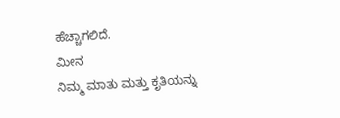ಹೆಚ್ಚಾಗಲಿದೆ.
ಮೀನ
ನಿಮ್ಮ ಮಾತು ಮತ್ತು ಕೃತಿಯನ್ನು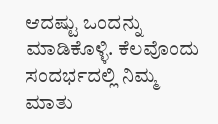ಆದಷ್ಟು ಒಂದನ್ನು ಮಾಡಿಕೊಳ್ಳಿ. ಕೆಲವೊಂದು ಸಂದರ್ಭದಲ್ಲಿ ನಿಮ್ಮ ಮಾತು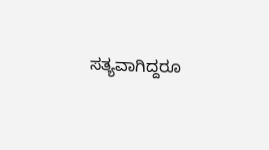ಸತ್ಯವಾಗಿದ್ದರೂ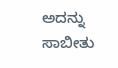ಅದನ್ನು ಸಾಬೀತು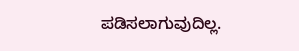ಪಡಿಸಲಾಗುವುದಿಲ್ಲ.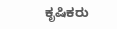ಕೃಷಿಕರು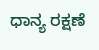ಧಾನ್ಯ ರಕ್ಷಣೆ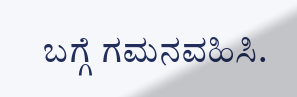ಬಗ್ಗೆ ಗಮನವಹಿಸಿ.